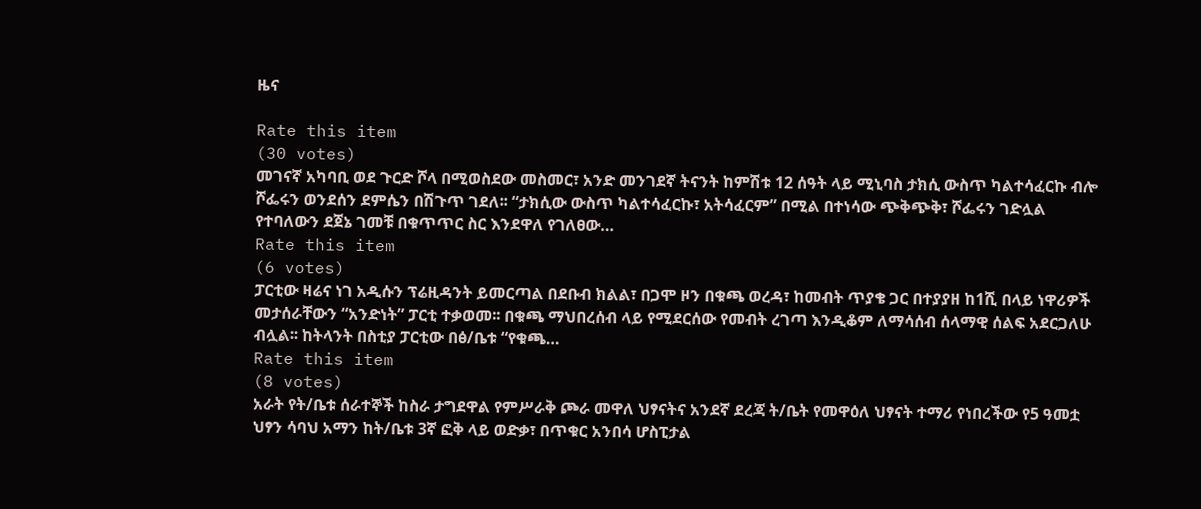ዜና

Rate this item
(30 votes)
መገናኛ አካባቢ ወደ ጉርድ ሾላ በሚወስደው መስመር፣ አንድ መንገደኛ ትናንት ከምሽቱ 12 ሰዓት ላይ ሚኒባስ ታክሲ ውስጥ ካልተሳፈርኩ ብሎ ሾፌሩን ወንደሰን ደምሴን በሽጉጥ ገደለ፡፡ “ታክሲው ውስጥ ካልተሳፈርኩ፣ አትሳፈርም” በሚል በተነሳው ጭቅጭቅ፣ ሾፌሩን ገድሏል የተባለውን ደጀኔ ገመቹ በቁጥጥር ስር እንደዋለ የገለፀው…
Rate this item
(6 votes)
ፓርቲው ዛሬና ነገ አዲሱን ፕሬዚዳንት ይመርጣል በደቡብ ክልል፣ በጋሞ ዞን በቁጫ ወረዳ፣ ከመብት ጥያቄ ጋር በተያያዘ ከ1ሺ በላይ ነዋሪዎች መታሰራቸውን “አንድነት” ፓርቲ ተቃወመ፡፡ በቁጫ ማህበረሰብ ላይ የሚደርሰው የመብት ረገጣ እንዲቆም ለማሳሰብ ሰላማዊ ሰልፍ አደርጋለሁ ብሏል፡፡ ከትላንት በስቲያ ፓርቲው በፅ/ቤቱ “የቁጫ…
Rate this item
(8 votes)
አራት የት/ቤቱ ሰራተኞች ከስራ ታግደዋል የምሥራቅ ጮራ መዋለ ህፃናትና አንደኛ ደረጃ ት/ቤት የመዋዕለ ህፃናት ተማሪ የነበረችው የ5 ዓመቷ ህፃን ሳባህ አማን ከት/ቤቱ 3ኛ ፎቅ ላይ ወድቃ፣ በጥቁር አንበሳ ሆስፒታል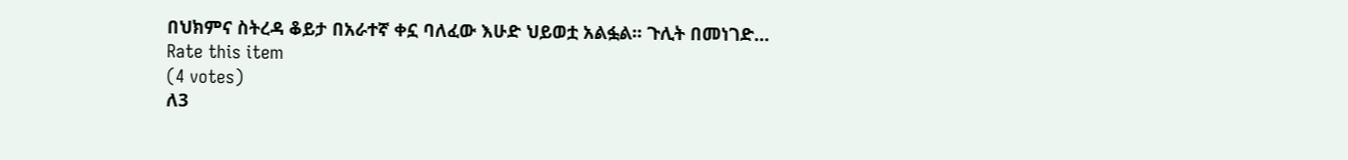በህክምና ስትረዳ ቆይታ በአራተኛ ቀኗ ባለፈው እሁድ ህይወቷ አልፏል፡፡ ጉሊት በመነገድ…
Rate this item
(4 votes)
ለ3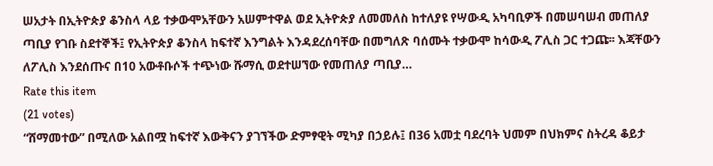ሠአታት በኢትዮጵያ ቆንስላ ላይ ተቃውሞአቸውን አሠምተዋል ወደ ኢትዮጵያ ለመመለስ ከተለያዩ የሣውዲ አካባቢዎች በመሠባሠብ መጠለያ ጣቢያ የገቡ ስደተኞች፤ የኢትዮጵያ ቆንስላ ከፍተኛ እንግልት እንዳደረሰባቸው በመግለጽ ባሰሙት ተቃውሞ ከሳውዲ ፖሊስ ጋር ተጋጩ፡፡ እጃቸውን ለፖሊስ እንደሰጡና በ10 አውቶቡሶች ተጭነው ሹማሲ ወደተሠኘው የመጠለያ ጣቢያ…
Rate this item
(21 votes)
“ሸማመተው” በሚለው አልበሟ ከፍተኛ እውቅናን ያገኘችው ድምፃዊት ሚካያ በኃይሉ፤ በ36 አመቷ ባደረባት ህመም በህክምና ስትረዳ ቆይታ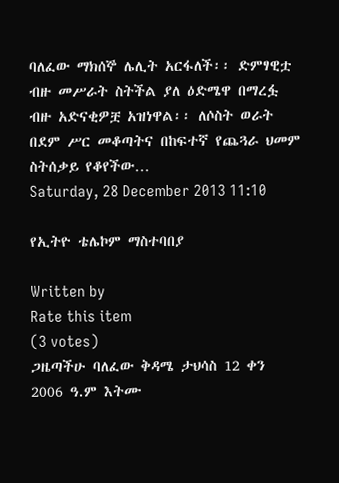ባለፈው ማክሰኞ ሌሊት አርፋለች፡፡ ድምፃዊቷ ብዙ መሥራት ስትችል ያለ ዕድሜዋ በማረፏ ብዙ አድናቂዎቿ አዝነዋል፡፡ ለሶስት ወራት በደም ሥር መቆጣትና በከፍተኛ የጨጓራ ህመም ስትሰቃይ የቆየችው…
Saturday, 28 December 2013 11:10

የኢትዮ ቴሌኮም ማስተባበያ

Written by
Rate this item
(3 votes)
ጋዜጣችሁ ባለፈው ቅዳሜ ታህሳስ 12 ቀን 2006 ዓ.ም እትሙ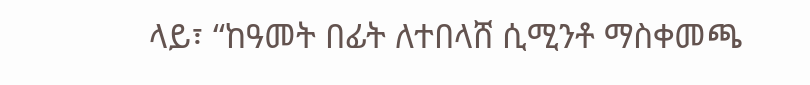ላይ፣ “ከዓመት በፊት ለተበላሸ ሲሚንቶ ማስቀመጫ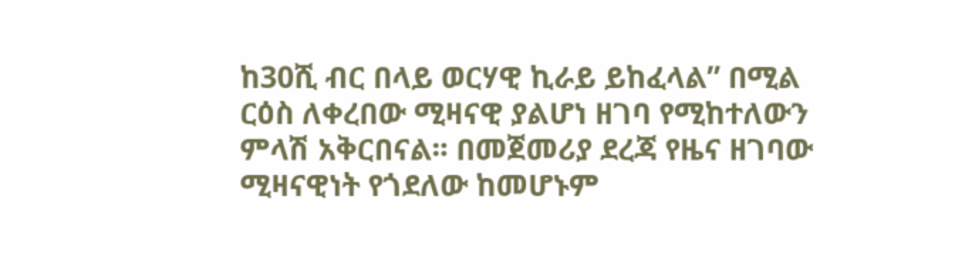ከ30ሺ ብር በላይ ወርሃዊ ኪራይ ይከፈላል” በሚል ርዕስ ለቀረበው ሚዛናዊ ያልሆነ ዘገባ የሚከተለውን ምላሽ አቅርበናል፡፡ በመጀመሪያ ደረጃ የዜና ዘገባው ሚዛናዊነት የጎደለው ከመሆኑም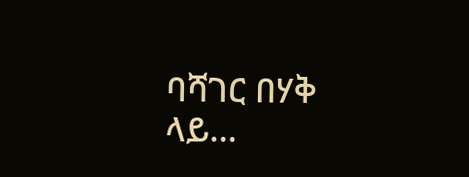ባሻገር በሃቅ ላይ…